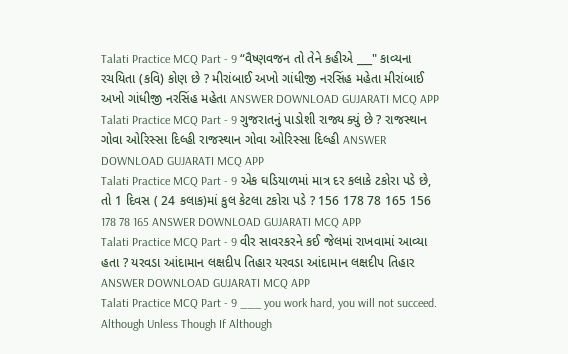Talati Practice MCQ Part - 9 “વૈષ્ણવજન તો તેને કહીએ ___" કાવ્યના રચયિતા (કવિ) કોણ છે ? મીરાંબાઈ અખો ગાંધીજી નરસિંહ મહેતા મીરાંબાઈ અખો ગાંધીજી નરસિંહ મહેતા ANSWER DOWNLOAD GUJARATI MCQ APP
Talati Practice MCQ Part - 9 ગુજરાતનું પાડોશી રાજ્ય ક્યું છે ? રાજસ્થાન ગોવા ઓરિસ્સા દિલ્હી રાજસ્થાન ગોવા ઓરિસ્સા દિલ્હી ANSWER DOWNLOAD GUJARATI MCQ APP
Talati Practice MCQ Part - 9 એક ઘડિયાળમાં માત્ર દર કલાકે ટકોરા પડે છે, તો 1 દિવસ ( 24 કલાક)માં કુલ કેટલા ટકોરા પડે ? 156 178 78 165 156 178 78 165 ANSWER DOWNLOAD GUJARATI MCQ APP
Talati Practice MCQ Part - 9 વીર સાવરકરને કઈ જેલમાં રાખવામાં આવ્યા હતા ? યરવડા આંદામાન લક્ષદીપ તિહાર યરવડા આંદામાન લક્ષદીપ તિહાર ANSWER DOWNLOAD GUJARATI MCQ APP
Talati Practice MCQ Part - 9 ___ you work hard, you will not succeed. Although Unless Though If Although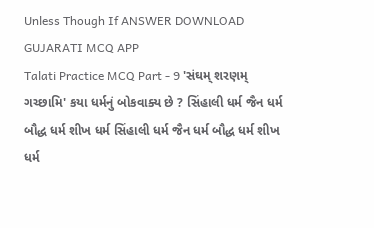Unless Though If ANSWER DOWNLOAD GUJARATI MCQ APP
Talati Practice MCQ Part - 9 'સંઘમ્ શરણમ્ ગચ્છામિ' કયા ધર્મનું બોકવાક્ય છે ? સિંહાલી ધર્મ જૈન ધર્મ બૌદ્ધ ધર્મ શીખ ધર્મ સિંહાલી ધર્મ જૈન ધર્મ બૌદ્ધ ધર્મ શીખ ધર્મ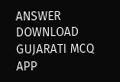ANSWER DOWNLOAD GUJARATI MCQ APP